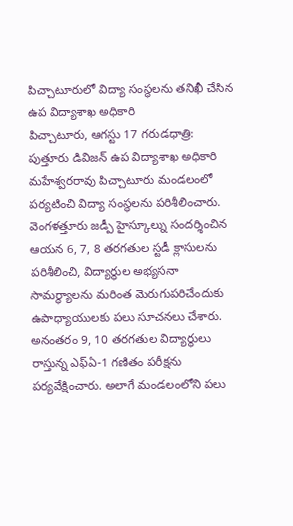పిచ్చాటూరులో విద్యా సంస్థలను తనిఖీ చేసిన ఉప విద్యాశాఖ అధికారి
పిచ్చాటూరు, ఆగస్టు 17 గరుడధాత్రి: పుత్తూరు డివిజన్ ఉప విద్యాశాఖ అధికారి మహేశ్వరరావు పిచ్చాటూరు మండలంలో పర్యటించి విద్యా సంస్థలను పరిశీలించారు. వెంగళత్తూరు జడ్పీ హైస్కూల్ను సందర్శించిన ఆయన 6, 7, 8 తరగతుల స్టడీ క్లాసులను పరిశీలించి, విద్యార్థుల అభ్యసనా సామర్థ్యాలను మరింత మెరుగుపరిచేందుకు ఉపాధ్యాయులకు పలు సూచనలు చేశారు. అనంతరం 9, 10 తరగతుల విద్యార్థులు రాస్తున్న ఎఫ్ఏ-1 గణితం పరీక్షను పర్యవేక్షించారు. అలాగే మండలంలోని పలు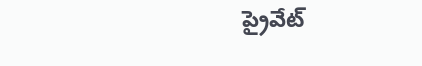ప్రైవేట్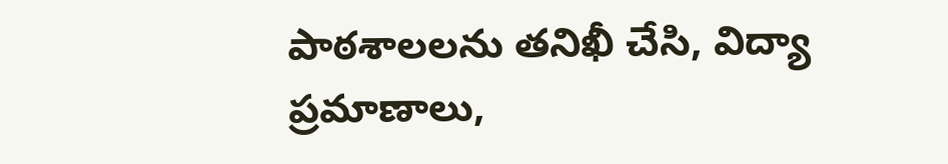పాఠశాలలను తనిఖీ చేసి, విద్యా ప్రమాణాలు,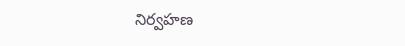నిర్వహణ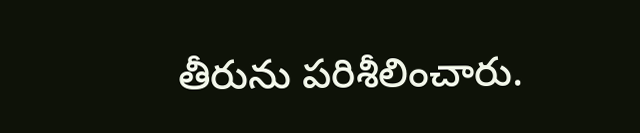తీరును పరిశీలించారు.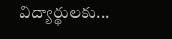విద్యార్థులకు...